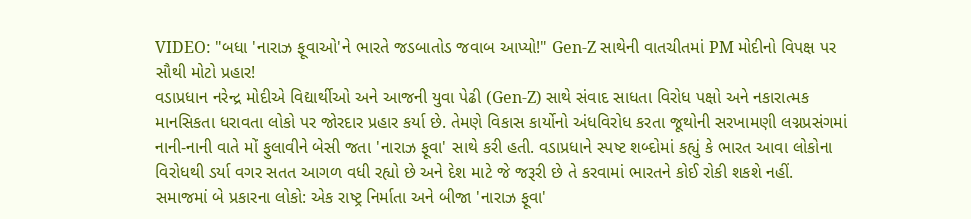VIDEO: "બધા 'નારાઝ ફૂવાઓ'ને ભારતે જડબાતોડ જવાબ આપ્યો!" Gen-Z સાથેની વાતચીતમાં PM મોદીનો વિપક્ષ પર સૌથી મોટો પ્રહાર!
વડાપ્રધાન નરેન્દ્ર મોદીએ વિદ્યાર્થીઓ અને આજની યુવા પેઢી (Gen-Z) સાથે સંવાદ સાધતા વિરોધ પક્ષો અને નકારાત્મક માનસિકતા ધરાવતા લોકો પર જોરદાર પ્રહાર કર્યા છે. તેમણે વિકાસ કાર્યોનો અંધવિરોધ કરતા જૂથોની સરખામણી લગ્નપ્રસંગમાં નાની-નાની વાતે મોં ફુલાવીને બેસી જતા 'નારાઝ ફૂવા' સાથે કરી હતી. વડાપ્રધાને સ્પષ્ટ શબ્દોમાં કહ્યું કે ભારત આવા લોકોના વિરોધથી ડર્યા વગર સતત આગળ વધી રહ્યો છે અને દેશ માટે જે જરૂરી છે તે કરવામાં ભારતને કોઈ રોકી શકશે નહીં.
સમાજમાં બે પ્રકારના લોકો: એક રાષ્ટ્ર નિર્માતા અને બીજા 'નારાઝ ફૂવા'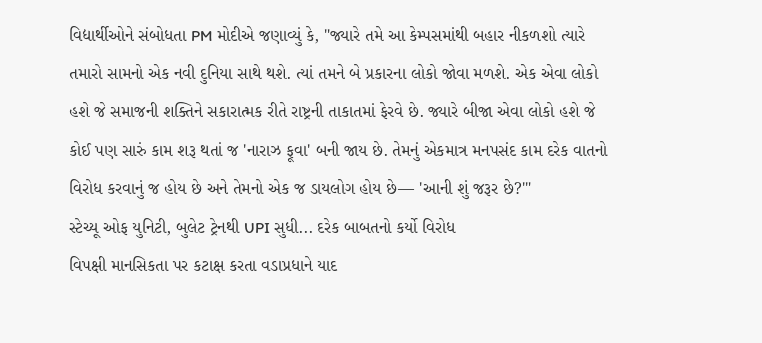વિદ્યાર્થીઓને સંબોધતા PM મોદીએ જણાવ્યું કે, "જ્યારે તમે આ કેમ્પસમાંથી બહાર નીકળશો ત્યારે તમારો સામનો એક નવી દુનિયા સાથે થશે. ત્યાં તમને બે પ્રકારના લોકો જોવા મળશે. એક એવા લોકો હશે જે સમાજની શક્તિને સકારાત્મક રીતે રાષ્ટ્રની તાકાતમાં ફેરવે છે. જ્યારે બીજા એવા લોકો હશે જે કોઈ પણ સારું કામ શરૂ થતાં જ 'નારાઝ ફૂવા' બની જાય છે. તેમનું એકમાત્ર મનપસંદ કામ દરેક વાતનો વિરોધ કરવાનું જ હોય છે અને તેમનો એક જ ડાયલોગ હોય છે— 'આની શું જરૂર છે?'"
સ્ટેચ્યૂ ઓફ યુનિટી, બુલેટ ટ્રેનથી UPI સુધી... દરેક બાબતનો કર્યો વિરોધ
વિપક્ષી માનસિકતા પર કટાક્ષ કરતા વડાપ્રધાને યાદ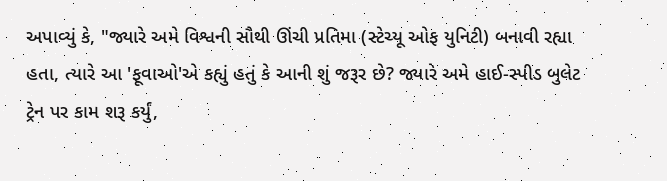અપાવ્યું કે, "જ્યારે અમે વિશ્વની સૌથી ઊંચી પ્રતિમા (સ્ટેચ્યૂ ઓફ યુનિટી) બનાવી રહ્યા હતા, ત્યારે આ 'ફૂવાઓ'એ કહ્યું હતું કે આની શું જરૂર છે? જ્યારે અમે હાઈ-સ્પીડ બુલેટ ટ્રેન પર કામ શરૂ કર્યું,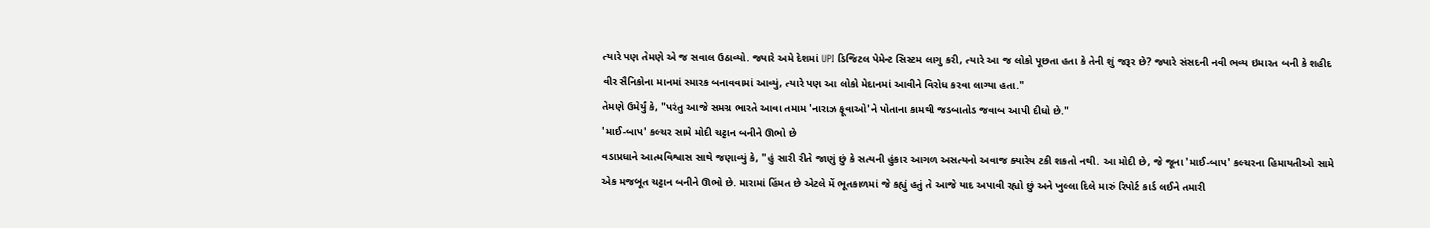ત્યારે પણ તેમણે એ જ સવાલ ઉઠાવ્યો. જ્યારે અમે દેશમાં UPI ડિજિટલ પેમેન્ટ સિસ્ટમ લાગુ કરી, ત્યારે આ જ લોકો પૂછતા હતા કે તેની શું જરૂર છે? જ્યારે સંસદની નવી ભવ્ય ઇમારત બની કે શહીદ વીર સૈનિકોના માનમાં સ્મારક બનાવવામાં આવ્યું, ત્યારે પણ આ લોકો મેદાનમાં આવીને વિરોધ કરવા લાગ્યા હતા."
તેમણે ઉમેર્યું કે, "પરંતુ આજે સમગ્ર ભારતે આવા તમામ 'નારાઝ ફૂવાઓ'ને પોતાના કામથી જડબાતોડ જવાબ આપી દીધો છે."
'માઈ-બાપ' કલ્ચર સામે મોદી ચટ્ટાન બનીને ઊભો છે
વડાપ્રધાને આત્મવિશ્વાસ સાથે જણાવ્યું કે, "હું સારી રીતે જાણું છું કે સત્યની હુંકાર આગળ અસત્યનો અવાજ ક્યારેય ટકી શકતો નથી. આ મોદી છે, જે જૂના 'માઈ-બાપ' કલ્ચરના હિમાયતીઓ સામે એક મજબૂત ચટ્ટાન બનીને ઊભો છે. મારામાં હિંમત છે એટલે મેં ભૂતકાળમાં જે કહ્યું હતું તે આજે યાદ અપાવી રહ્યો છું અને ખુલ્લા દિલે મારું રિપોર્ટ કાર્ડ લઈને તમારી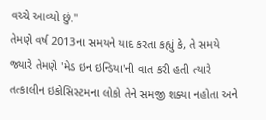વચ્ચે આવ્યો છું."
તેમણે વર્ષ 2013ના સમયને યાદ કરતા કહ્યું કે, તે સમયે જ્યારે તેમણે 'મેડ ઇન ઇન્ડિયા'ની વાત કરી હતી ત્યારે તત્કાલીન ઇકોસિસ્ટમના લોકો તેને સમજી શક્યા નહોતા અને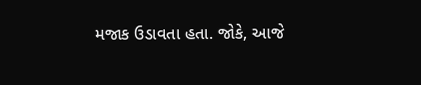મજાક ઉડાવતા હતા. જોકે, આજે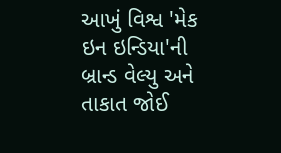આખું વિશ્વ 'મેક ઇન ઇન્ડિયા'ની બ્રાન્ડ વેલ્યુ અને તાકાત જોઈ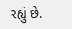રહ્યું છે.